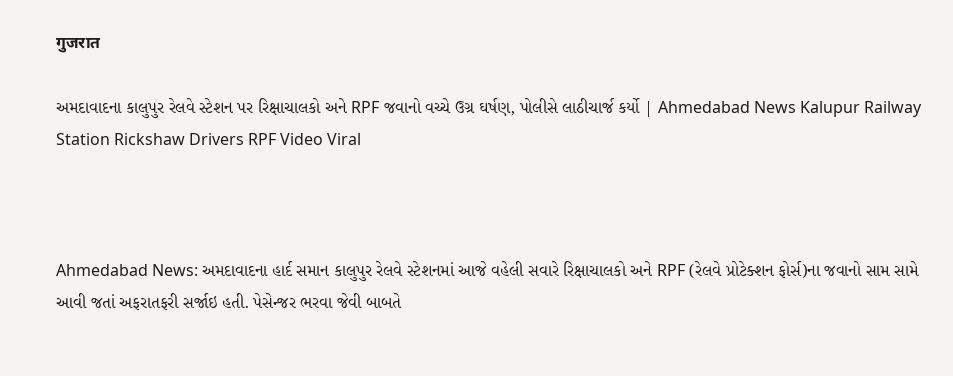गुजरात

અમદાવાદના કાલુપુર રેલવે સ્ટેશન પર રિક્ષાચાલકો અને RPF જવાનો વચ્ચે ઉગ્ર ઘર્ષણ, પોલીસે લાઠીચાર્જ કર્યો | Ahmedabad News Kalupur Railway Station Rickshaw Drivers RPF Video Viral



Ahmedabad News: અમદાવાદના હાર્દ સમાન કાલુપુર રેલવે સ્ટેશનમાં આજે વહેલી સવારે રિક્ષાચાલકો અને RPF (રેલવે પ્રોટેક્શન ફોર્સ)ના જવાનો સામ સામે આવી જતાં અફરાતફરી સર્જાઇ હતી. પેસેન્જર ભરવા જેવી બાબતે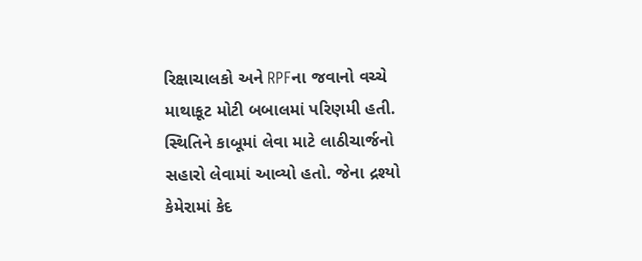રિક્ષાચાલકો અને RPFના જવાનો વચ્ચે માથાકૂટ મોટી બબાલમાં પરિણમી હતી. સ્થિતિને કાબૂમાં લેવા માટે લાઠીચાર્જનો સહારો લેવામાં આવ્યો હતો. જેના દ્રશ્યો કેમેરામાં કેદ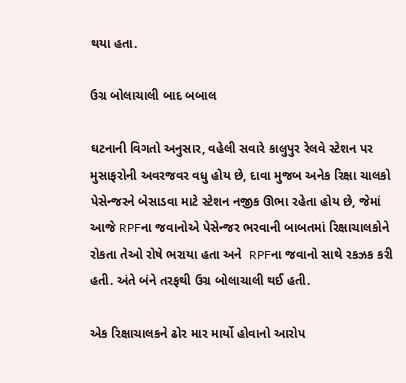થયા હતા.

ઉગ્ર બોલાચાલી બાદ બબાલ

ઘટનાની વિગતો અનુસાર, વહેલી સવારે કાલુપુર રેલવે સ્ટેશન પર મુસાફરોની અવરજવર વધુ હોય છે, દાવા મુજબ અનેક રિક્ષા ચાલકો પેસેન્જરને બેસાડવા માટે સ્ટેશન નજીક ઊભા રહેતા હોય છે, જેમાં આજે RPFના જવાનોએ પેસેન્જર ભરવાની બાબતમાં રિક્ષાચાલકોને રોકતા તેઓ રોષે ભરાયા હતા અને  RPFના જવાનો સાથે રકઝક કરી હતી. અંતે બંને તરફથી ઉગ્ર બોલાચાલી થઈ હતી.

એક રિક્ષાચાલકને ઢોર માર માર્યો હોવાનો આરોપ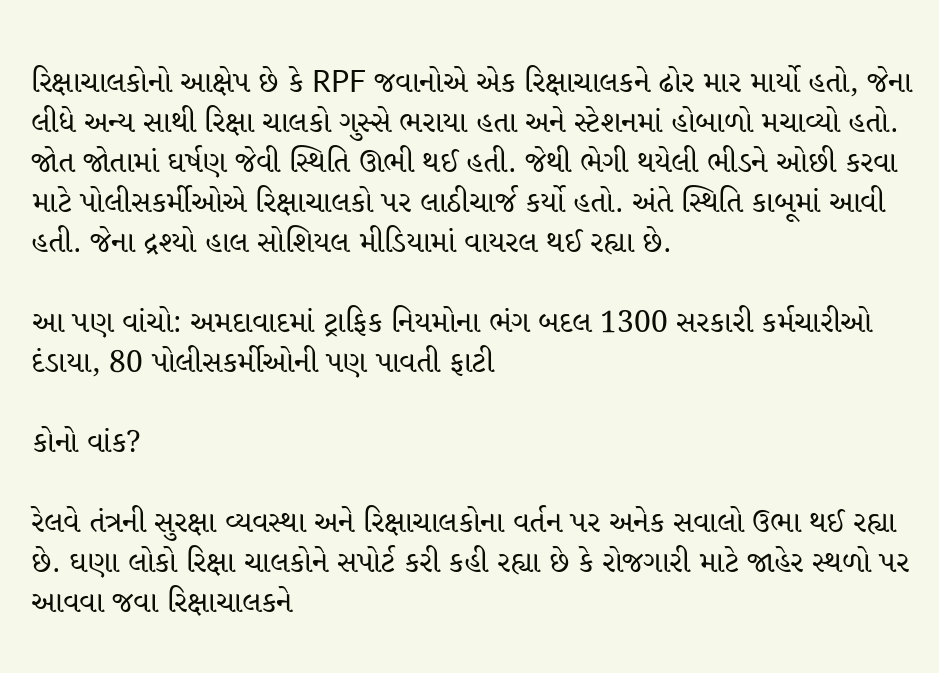રિક્ષાચાલકોનો આક્ષેપ છે કે RPF જવાનોએ એક રિક્ષાચાલકને ઢોર માર માર્યો હતો, જેના લીધે અન્ય સાથી રિક્ષા ચાલકો ગુસ્સે ભરાયા હતા અને સ્ટેશનમાં હોબાળો મચાવ્યો હતો. જોત જોતામાં ઘર્ષણ જેવી સ્થિતિ ઊભી થઈ હતી. જેથી ભેગી થયેલી ભીડને ઓછી કરવા માટે પોલીસકર્મીઓએ રિક્ષાચાલકો પર લાઠીચાર્જ કર્યો હતો. અંતે સ્થિતિ કાબૂમાં આવી હતી. જેના દ્રશ્યો હાલ સોશિયલ મીડિયામાં વાયરલ થઈ રહ્યા છે.

આ પણ વાંચો: અમદાવાદમાં ટ્રાફિક નિયમોના ભંગ બદલ 1300 સરકારી કર્મચારીઓ દંડાયા, 80 પોલીસકર્મીઓની પણ પાવતી ફાટી

કોનો વાંક?

રેલવે તંત્રની સુરક્ષા વ્યવસ્થા અને રિક્ષાચાલકોના વર્તન પર અનેક સવાલો ઉભા થઈ રહ્યા છે. ઘણા લોકો રિક્ષા ચાલકોને સપોર્ટ કરી કહી રહ્યા છે કે રોજગારી માટે જાહેર સ્થળો પર આવવા જવા રિક્ષાચાલકને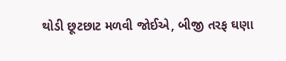થોડી છૂટછાટ મળવી જોઈએ, બીજી તરફ ઘણા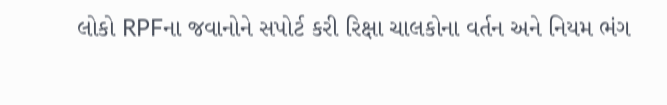લોકો RPFના જવાનોને સપોર્ટ કરી રિક્ષા ચાલકોના વર્તન અને નિયમ ભંગ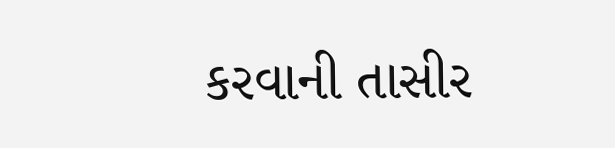કરવાની તાસીર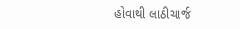હોવાથી લાઠીચાર્જ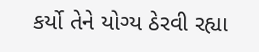કર્યો તેને યોગ્ય ઠેરવી રહ્યા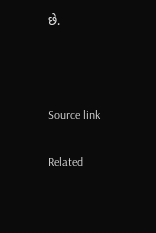છે.



Source link

Related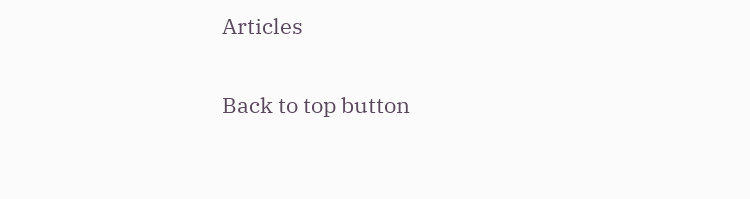Articles

Back to top button